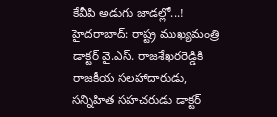కేవీపి అడుగు జాడల్లో...!
హైదరాబాద్: రాష్ట్ర ముఖ్యమంత్రి డాక్టర్ వై.ఎస్. రాజశేఖరరెడ్డికి రాజకీయ సలహాదారుడు, సన్నిహిత సహచరుడు డాక్టర్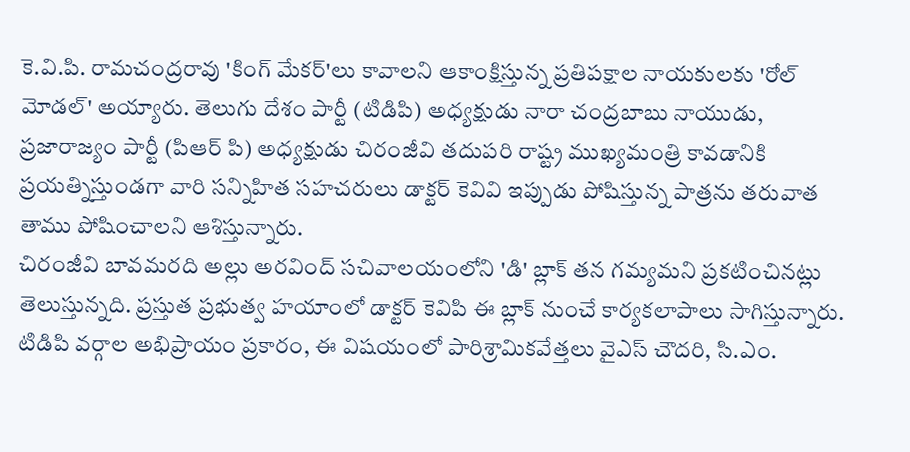కె.వి.పి. రామచంద్రరావు 'కింగ్ మేకర్'లు కావాలని ఆకాంక్షిస్తున్న ప్రతిపక్షాల నాయకులకు 'రోల్ మోడల్' అయ్యారు. తెలుగు దేశం పార్టీ (టిడిపి) అధ్యక్షుడు నారా చంద్రబాబు నాయుడు, ప్రజారాజ్యం పార్టీ (పిఆర్ పి) అధ్యక్షుడు చిరంజీవి తదుపరి రాష్ట్ర ముఖ్యమంత్రి కావడానికి ప్రయత్నిస్తుండగా వారి సన్నిహిత సహచరులు డాక్టర్ కెవివి ఇప్పుడు పోషిస్తున్న పాత్రను తరువాత తాము పోషించాలని ఆశిస్తున్నారు.
చిరంజీవి బావమరది అల్లు అరవింద్ సచివాలయంలోని 'డి' బ్లాక్ తన గమ్యమని ప్రకటించినట్లు తెలుస్తున్నది. ప్రస్తుత ప్రభుత్వ హయాంలో డాక్టర్ కెవిపి ఈ బ్లాక్ నుంచే కార్యకలాపాలు సాగిస్తున్నారు. టిడిపి వర్గాల అభిప్రాయం ప్రకారం, ఈ విషయంలో పారిశ్రామికవేత్తలు వైఎస్ చౌదరి, సి.ఎం.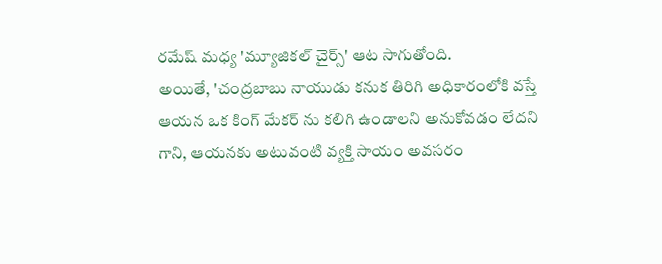రమేష్ మధ్య 'మ్యూజికల్ చైర్స్' ఆట సాగుతోంది.
అయితే, 'చంద్రబాబు నాయుడు కనుక తిరిగి అధికారంలోకి వస్తే ఆయన ఒక కింగ్ మేకర్ ను కలిగి ఉండాలని అనుకోవడం లేదని గాని, ఆయనకు అటువంటి వ్యక్తి సాయం అవసరం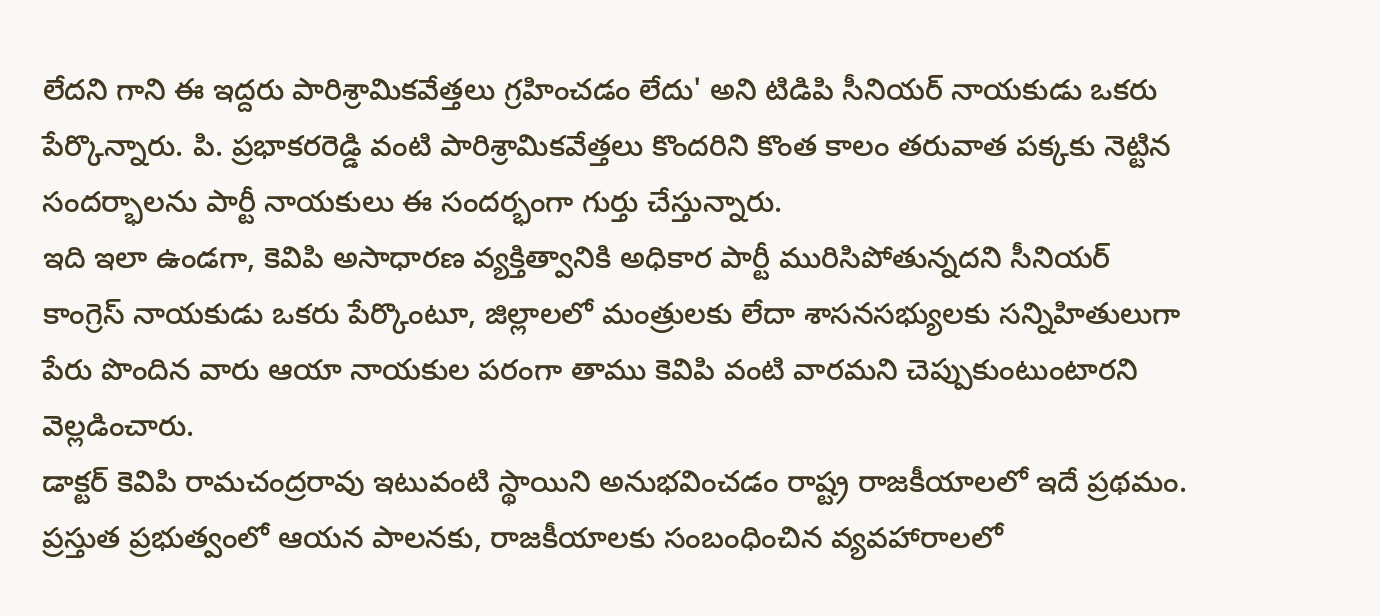లేదని గాని ఈ ఇద్దరు పారిశ్రామికవేత్తలు గ్రహించడం లేదు' అని టిడిపి సీనియర్ నాయకుడు ఒకరు పేర్కొన్నారు. పి. ప్రభాకరరెడ్డి వంటి పారిశ్రామికవేత్తలు కొందరిని కొంత కాలం తరువాత పక్కకు నెట్టిన సందర్భాలను పార్టీ నాయకులు ఈ సందర్భంగా గుర్తు చేస్తున్నారు.
ఇది ఇలా ఉండగా, కెవిపి అసాధారణ వ్యక్తిత్వానికి అధికార పార్టీ మురిసిపోతున్నదని సీనియర్ కాంగ్రెస్ నాయకుడు ఒకరు పేర్కొంటూ, జిల్లాలలో మంత్రులకు లేదా శాసనసభ్యులకు సన్నిహితులుగా పేరు పొందిన వారు ఆయా నాయకుల పరంగా తాము కెవిపి వంటి వారమని చెప్పుకుంటుంటారని వెల్లడించారు.
డాక్టర్ కెవిపి రామచంద్రరావు ఇటువంటి స్థాయిని అనుభవించడం రాష్ట్ర రాజకీయాలలో ఇదే ప్రథమం. ప్రస్తుత ప్రభుత్వంలో ఆయన పాలనకు, రాజకీయాలకు సంబంధించిన వ్యవహారాలలో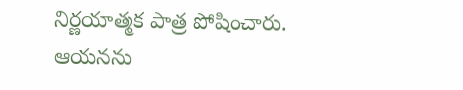నిర్ణయాత్మక పాత్ర పోషించారు. ఆయనను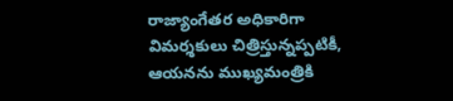రాజ్యాంగేతర అధికారిగా విమర్శకులు చిత్రిస్తున్నప్పటికీ, ఆయనను ముఖ్యమంత్రికి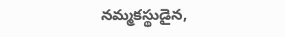నమ్మకస్థుడైన,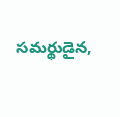సమర్థుడైన,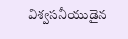విశ్వసనీయుడైన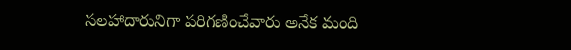సలహాదారునిగా పరిగణించేవారు అనేక మంది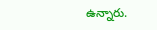ఉన్నారు.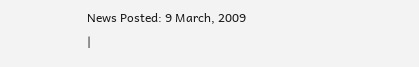News Posted: 9 March, 2009
|